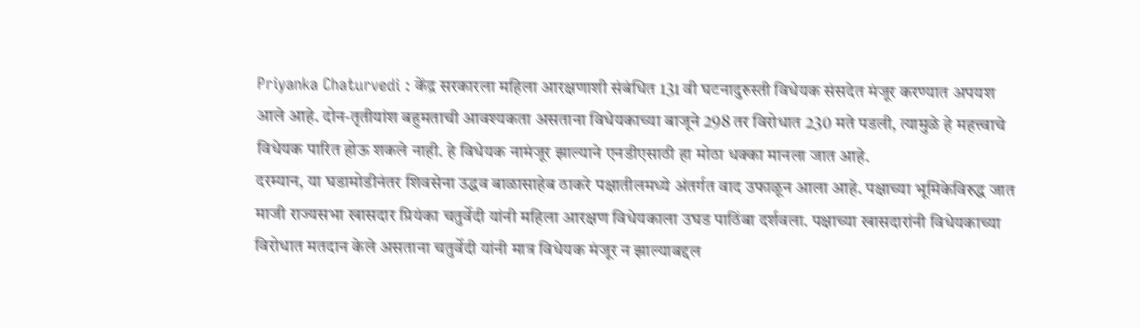Priyanka Chaturvedi : केंद्र सरकारला महिला आरक्षणाशी संबंधित 131 वी घटनादुरुस्ती विधेयक संसदेत मंजूर करण्यात अपयश आले आहे. दोन-तृतीयांश बहुमताची आवश्यकता असताना विधेयकाच्या बाजूने 298 तर विरोधात 230 मते पडली, त्यामुळे हे महत्त्वाचे विधेयक पारित होऊ शकले नाही. हे विधेयक नामंजूर झाल्याने एनडीएसाठी हा मोठा धक्का मानला जात आहे.
दरम्यान, या घडामोडीनंतर शिवसेना उद्धव बाळासाहेब ठाकरे पक्षातीलमध्ये अंतर्गत वाद उफाळून आला आहे. पक्षाच्या भूमिकेविरुद्ध जात माजी राज्यसभा खासदार प्रियंका चतुर्वेदी यांनी महिला आरक्षण विधेयकाला उघड पाठिंबा दर्शवला. पक्षाच्या खासदारांनी विधेयकाच्या विरोधात मतदान केले असताना चतुर्वेदी यांनी मात्र विधेयक मंजूर न झाल्याबद्दल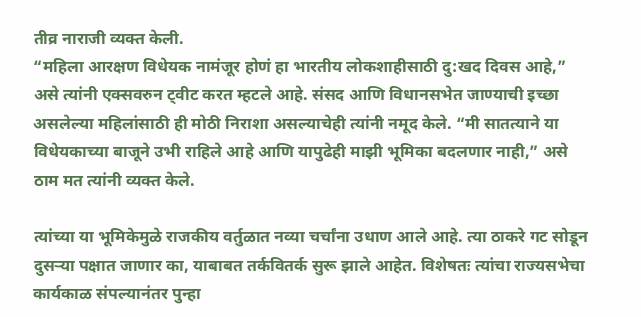तीव्र नाराजी व्यक्त केली.
“महिला आरक्षण विधेयक नामंजूर होणं हा भारतीय लोकशाहीसाठी दु:खद दिवस आहे,” असे त्यांनी एक्सवरुन ट्वीट करत म्हटले आहे. संसद आणि विधानसभेत जाण्याची इच्छा असलेल्या महिलांसाठी ही मोठी निराशा असल्याचेही त्यांनी नमूद केले. “मी सातत्याने या विधेयकाच्या बाजूने उभी राहिले आहे आणि यापुढेही माझी भूमिका बदलणार नाही,” असे ठाम मत त्यांनी व्यक्त केले.

त्यांच्या या भूमिकेमुळे राजकीय वर्तुळात नव्या चर्चांना उधाण आले आहे. त्या ठाकरे गट सोडून दुसऱ्या पक्षात जाणार का, याबाबत तर्कवितर्क सुरू झाले आहेत. विशेषतः त्यांचा राज्यसभेचा कार्यकाळ संपल्यानंतर पुन्हा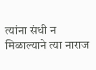त्यांना संधी न मिळाल्याने त्या नाराज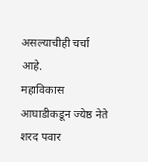असल्याचीही चर्चा आहे.
महाविकास आघाडीकडून ज्येष्ठ नेते शरद पवार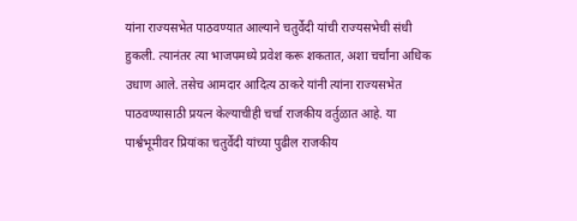यांना राज्यसभेत पाठवण्यात आल्याने चतुर्वेदी यांची राज्यसभेची संधी हुकली. त्यानंतर त्या भाजपमध्ये प्रवेश करू शकतात, अशा चर्चांना अधिक उधाण आले. तसेच आमदार आदित्य ठाकरे यांनी त्यांना राज्यसभेत पाठवण्यासाठी प्रयत्न केल्याचीही चर्चा राजकीय वर्तुळात आहे. या पार्श्वभूमीवर प्रियांका चतुर्वेदी यांच्या पुढील राजकीय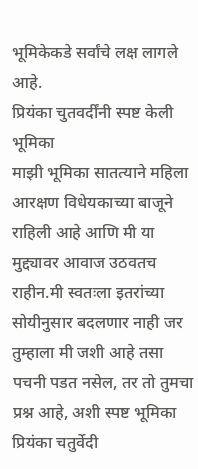भूमिकेकडे सर्वांचे लक्ष लागले आहे.
प्रियंका चुतवर्दींनी स्पष्ट केली भूमिका
माझी भूमिका सातत्याने महिला आरक्षण विधेयकाच्या बाजूने राहिली आहे आणि मी या मुद्द्यावर आवाज उठवतच राहीन.मी स्वतःला इतरांच्या सोयीनुसार बदलणार नाही जर तुम्हाला मी जशी आहे तसा पचनी पडत नसेल, तर तो तुमचा प्रश्न आहे, अशी स्पष्ट भूमिका प्रियंका चतुर्वेदी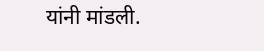यांनी मांडली.